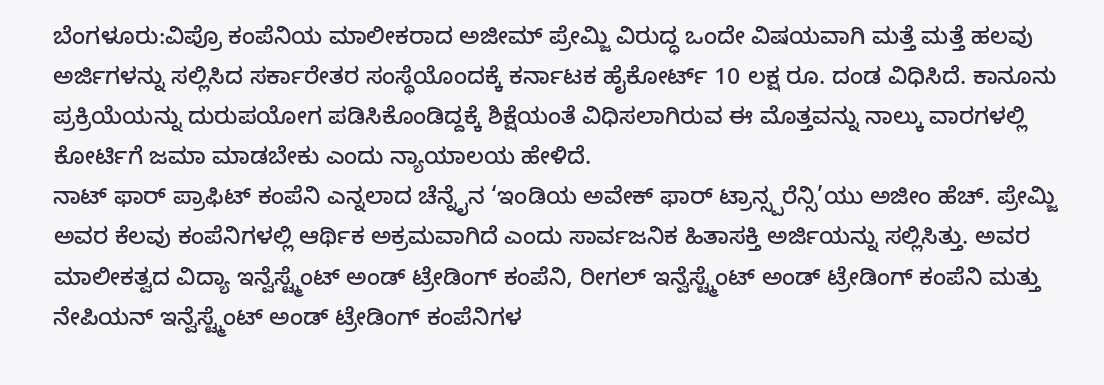ಬೆಂಗಳೂರು:ವಿಪ್ರೊ ಕಂಪೆನಿಯ ಮಾಲೀಕರಾದ ಅಜೀಮ್ ಪ್ರೇಮ್ಜಿ ವಿರುದ್ಧ ಒಂದೇ ವಿಷಯವಾಗಿ ಮತ್ತೆ ಮತ್ತೆ ಹಲವು ಅರ್ಜಿಗಳನ್ನು ಸಲ್ಲಿಸಿದ ಸರ್ಕಾರೇತರ ಸಂಸ್ಥೆಯೊಂದಕ್ಕೆ ಕರ್ನಾಟಕ ಹೈಕೋರ್ಟ್ 10 ಲಕ್ಷ ರೂ. ದಂಡ ವಿಧಿಸಿದೆ. ಕಾನೂನು ಪ್ರಕ್ರಿಯೆಯನ್ನು ದುರುಪಯೋಗ ಪಡಿಸಿಕೊಂಡಿದ್ದಕ್ಕೆ ಶಿಕ್ಷೆಯಂತೆ ವಿಧಿಸಲಾಗಿರುವ ಈ ಮೊತ್ತವನ್ನು ನಾಲ್ಕು ವಾರಗಳಲ್ಲಿ ಕೋರ್ಟಿಗೆ ಜಮಾ ಮಾಡಬೇಕು ಎಂದು ನ್ಯಾಯಾಲಯ ಹೇಳಿದೆ.
ನಾಟ್ ಫಾರ್ ಪ್ರಾಫಿಟ್ ಕಂಪೆನಿ ಎನ್ನಲಾದ ಚೆನ್ನೈನ ‘ಇಂಡಿಯ ಅವೇಕ್ ಫಾರ್ ಟ್ರಾನ್ಸ್ಪರೆನ್ಸಿ’ಯು ಅಜೀಂ ಹೆಚ್. ಪ್ರೇಮ್ಜಿ ಅವರ ಕೆಲವು ಕಂಪೆನಿಗಳಲ್ಲಿ ಆರ್ಥಿಕ ಅಕ್ರಮವಾಗಿದೆ ಎಂದು ಸಾರ್ವಜನಿಕ ಹಿತಾಸಕ್ತಿ ಅರ್ಜಿಯನ್ನು ಸಲ್ಲಿಸಿತ್ತು. ಅವರ ಮಾಲೀಕತ್ವದ ವಿದ್ಯಾ ಇನ್ವೆಸ್ಟ್ಮೆಂಟ್ ಅಂಡ್ ಟ್ರೇಡಿಂಗ್ ಕಂಪೆನಿ, ರೀಗಲ್ ಇನ್ವೆಸ್ಟ್ಮೆಂಟ್ ಅಂಡ್ ಟ್ರೇಡಿಂಗ್ ಕಂಪೆನಿ ಮತ್ತು ನೇಪಿಯನ್ ಇನ್ವೆಸ್ಟ್ಮೆಂಟ್ ಅಂಡ್ ಟ್ರೇಡಿಂಗ್ ಕಂಪೆನಿಗಳ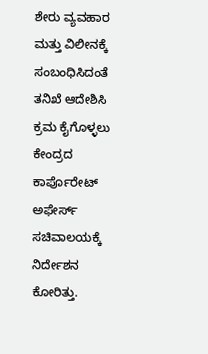ಶೇರು ವ್ಯವಹಾರ ಮತ್ತು ವಿಲೀನಕ್ಕೆ ಸಂಬಂಧಿಸಿದಂತೆ ತನಿಖೆ ಆದೇಶಿಸಿ ಕ್ರಮ ಕೈಗೊಳ್ಳಲು ಕೇಂದ್ರದ ಕಾರ್ಪೊರೇಟ್ ಅಫೇರ್ಸ್ ಸಚಿವಾಲಯಕ್ಕೆ ನಿರ್ದೇಶನ ಕೋರಿತ್ತು.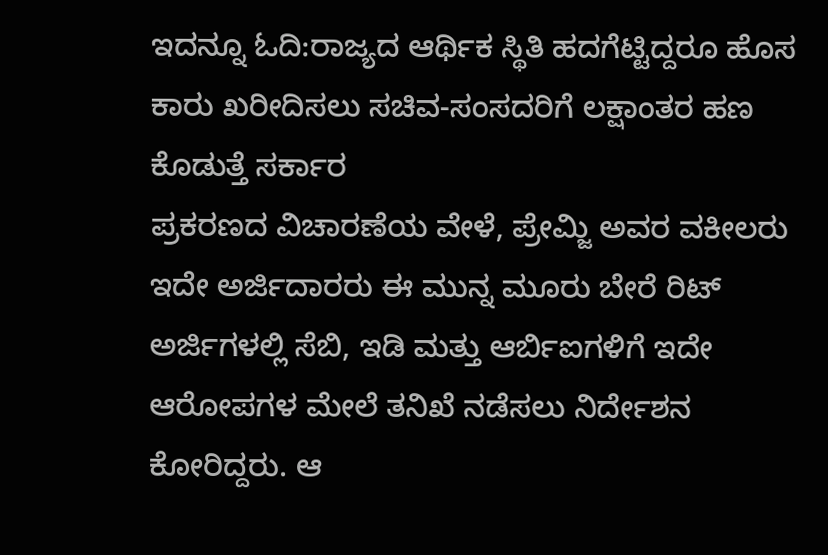ಇದನ್ನೂ ಓದಿ:ರಾಜ್ಯದ ಆರ್ಥಿಕ ಸ್ಥಿತಿ ಹದಗೆಟ್ಟಿದ್ದರೂ ಹೊಸ ಕಾರು ಖರೀದಿಸಲು ಸಚಿವ-ಸಂಸದರಿಗೆ ಲಕ್ಷಾಂತರ ಹಣ ಕೊಡುತ್ತೆ ಸರ್ಕಾರ
ಪ್ರಕರಣದ ವಿಚಾರಣೆಯ ವೇಳೆ, ಪ್ರೇಮ್ಜಿ ಅವರ ವಕೀಲರು ಇದೇ ಅರ್ಜಿದಾರರು ಈ ಮುನ್ನ ಮೂರು ಬೇರೆ ರಿಟ್ ಅರ್ಜಿಗಳಲ್ಲಿ ಸೆಬಿ, ಇಡಿ ಮತ್ತು ಆರ್ಬಿಐಗಳಿಗೆ ಇದೇ ಆರೋಪಗಳ ಮೇಲೆ ತನಿಖೆ ನಡೆಸಲು ನಿರ್ದೇಶನ ಕೋರಿದ್ದರು. ಆ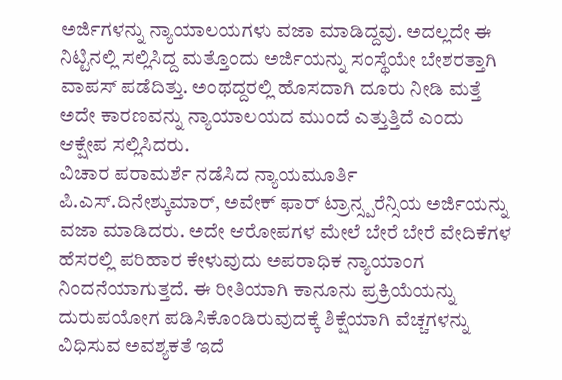ಅರ್ಜಿಗಳನ್ನು ನ್ಯಾಯಾಲಯಗಳು ವಜಾ ಮಾಡಿದ್ದವು. ಅದಲ್ಲದೇ ಈ ನಿಟ್ಟಿನಲ್ಲಿ ಸಲ್ಲಿಸಿದ್ದ ಮತ್ತೊಂದು ಅರ್ಜಿಯನ್ನು ಸಂಸ್ಥೆಯೇ ಬೇಶರತ್ತಾಗಿ ವಾಪಸ್ ಪಡೆದಿತ್ತು. ಅಂಥದ್ದರಲ್ಲಿ ಹೊಸದಾಗಿ ದೂರು ನೀಡಿ ಮತ್ತೆ ಅದೇ ಕಾರಣವನ್ನು ನ್ಯಾಯಾಲಯದ ಮುಂದೆ ಎತ್ತುತ್ತಿದೆ ಎಂದು ಆಕ್ಷೇಪ ಸಲ್ಲಿಸಿದರು.
ವಿಚಾರ ಪರಾಮರ್ಶೆ ನಡೆಸಿದ ನ್ಯಾಯಮೂರ್ತಿ ಪಿ.ಎಸ್.ದಿನೇಶ್ಕುಮಾರ್, ಅವೇಕ್ ಫಾರ್ ಟ್ರಾನ್ಸ್ಪರೆನ್ಸಿಯ ಅರ್ಜಿಯನ್ನು ವಜಾ ಮಾಡಿದರು. ಅದೇ ಆರೋಪಗಳ ಮೇಲೆ ಬೇರೆ ಬೇರೆ ವೇದಿಕೆಗಳ ಹೆಸರಲ್ಲಿ ಪರಿಹಾರ ಕೇಳುವುದು ಅಪರಾಧಿಕ ನ್ಯಾಯಾಂಗ ನಿಂದನೆಯಾಗುತ್ತದೆ. ಈ ರೀತಿಯಾಗಿ ಕಾನೂನು ಪ್ರಕ್ರಿಯೆಯನ್ನು ದುರುಪಯೋಗ ಪಡಿಸಿಕೊಂಡಿರುವುದಕ್ಕೆ ಶಿಕ್ಷೆಯಾಗಿ ವೆಚ್ಚಗಳನ್ನು ವಿಧಿಸುವ ಅವಶ್ಯಕತೆ ಇದೆ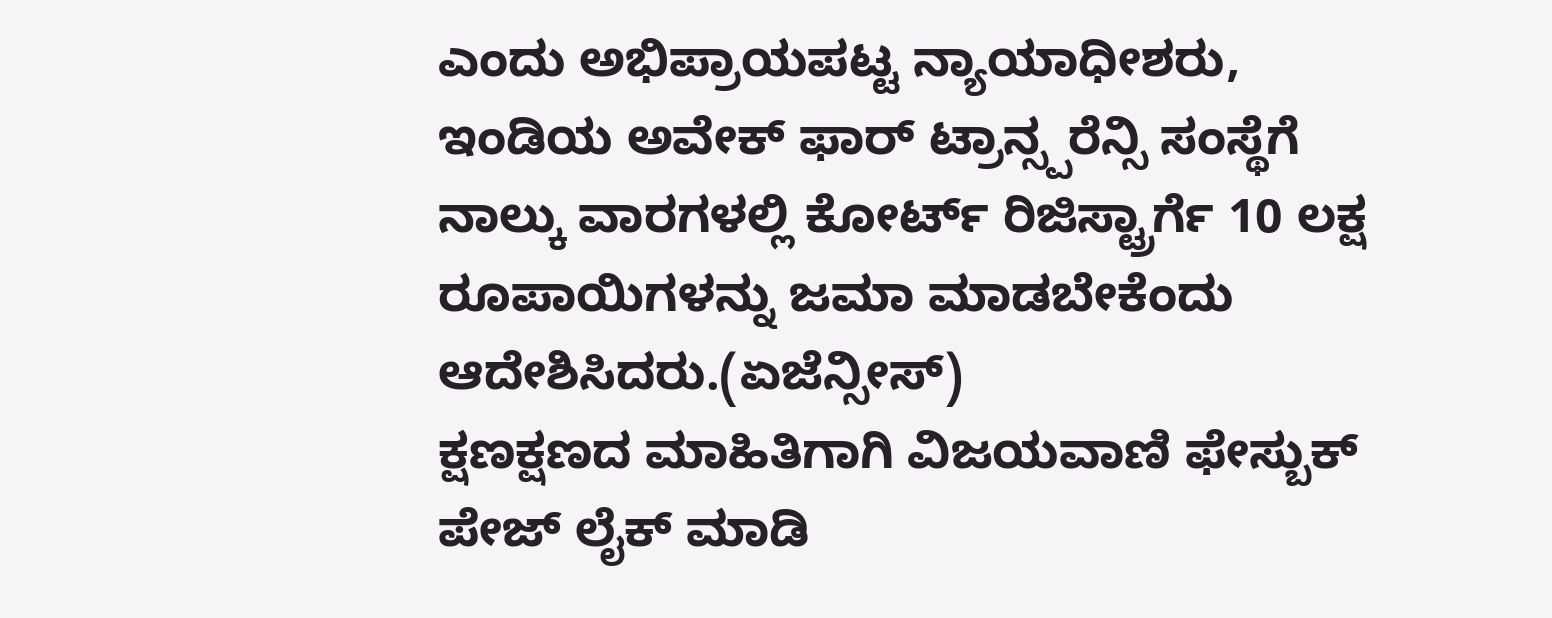ಎಂದು ಅಭಿಪ್ರಾಯಪಟ್ಟ ನ್ಯಾಯಾಧೀಶರು, ಇಂಡಿಯ ಅವೇಕ್ ಫಾರ್ ಟ್ರಾನ್ಸ್ಪರೆನ್ಸಿ ಸಂಸ್ಥೆಗೆ ನಾಲ್ಕು ವಾರಗಳಲ್ಲಿ ಕೋರ್ಟ್ ರಿಜಿಸ್ಟ್ರಾರ್ಗೆ 10 ಲಕ್ಷ ರೂಪಾಯಿಗಳನ್ನು ಜಮಾ ಮಾಡಬೇಕೆಂದು ಆದೇಶಿಸಿದರು.(ಏಜೆನ್ಸೀಸ್)
ಕ್ಷಣಕ್ಷಣದ ಮಾಹಿತಿಗಾಗಿ ವಿಜಯವಾಣಿ ಫೇಸ್ಬುಕ್ ಪೇಜ್ ಲೈಕ್ ಮಾಡಿ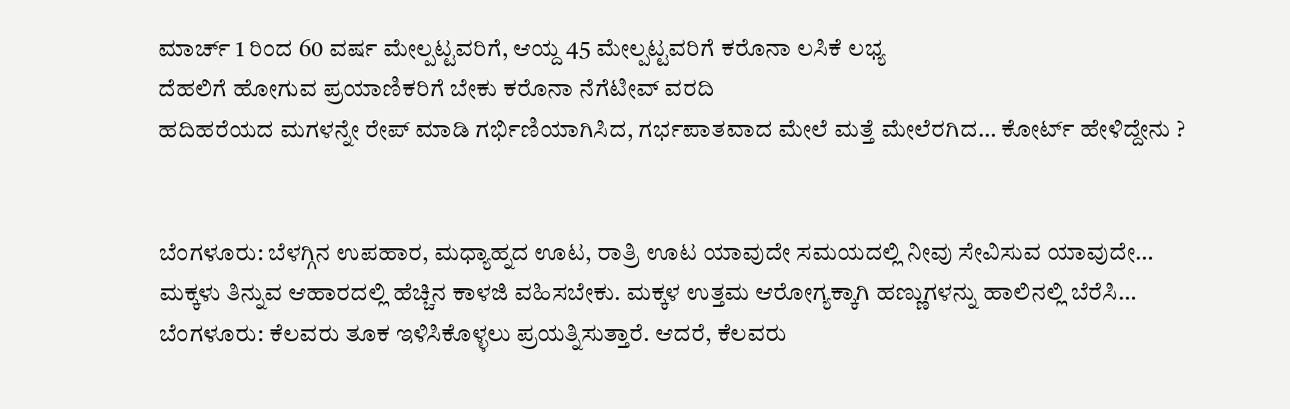ಮಾರ್ಚ್ 1 ರಿಂದ 60 ವರ್ಷ ಮೇಲ್ಪಟ್ಟವರಿಗೆ, ಆಯ್ದ 45 ಮೇಲ್ಪಟ್ಟವರಿಗೆ ಕರೊನಾ ಲಸಿಕೆ ಲಭ್ಯ
ದೆಹಲಿಗೆ ಹೋಗುವ ಪ್ರಯಾಣಿಕರಿಗೆ ಬೇಕು ಕರೊನಾ ನೆಗೆಟೀವ್ ವರದಿ
ಹದಿಹರೆಯದ ಮಗಳನ್ನೇ ರೇಪ್ ಮಾಡಿ ಗರ್ಭಿಣಿಯಾಗಿಸಿದ, ಗರ್ಭಪಾತವಾದ ಮೇಲೆ ಮತ್ತೆ ಮೇಲೆರಗಿದ… ಕೋರ್ಟ್ ಹೇಳಿದ್ದೇನು ?


ಬೆಂಗಳೂರು: ಬೆಳಗ್ಗಿನ ಉಪಹಾರ, ಮಧ್ಯಾಹ್ನದ ಊಟ, ರಾತ್ರಿ ಊಟ ಯಾವುದೇ ಸಮಯದಲ್ಲಿ ನೀವು ಸೇವಿಸುವ ಯಾವುದೇ…
ಮಕ್ಕಳು ತಿನ್ನುವ ಆಹಾರದಲ್ಲಿ ಹೆಚ್ಚಿನ ಕಾಳಜಿ ವಹಿಸಬೇಕು. ಮಕ್ಕಳ ಉತ್ತಮ ಆರೋಗ್ಯಕ್ಕಾಗಿ ಹಣ್ಣುಗಳನ್ನು ಹಾಲಿನಲ್ಲಿ ಬೆರೆಸಿ…
ಬೆಂಗಳೂರು: ಕೆಲವರು ತೂಕ ಇಳಿಸಿಕೊಳ್ಳಲು ಪ್ರಯತ್ನಿಸುತ್ತಾರೆ. ಆದರೆ, ಕೆಲವರು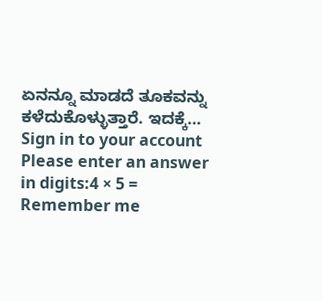ಏನನ್ನೂ ಮಾಡದೆ ತೂಕವನ್ನು ಕಳೆದುಕೊಳ್ಳುತ್ತಾರೆ. ಇದಕ್ಕೆ…
Sign in to your account
Please enter an answer in digits:4 × 5 =
Remember me